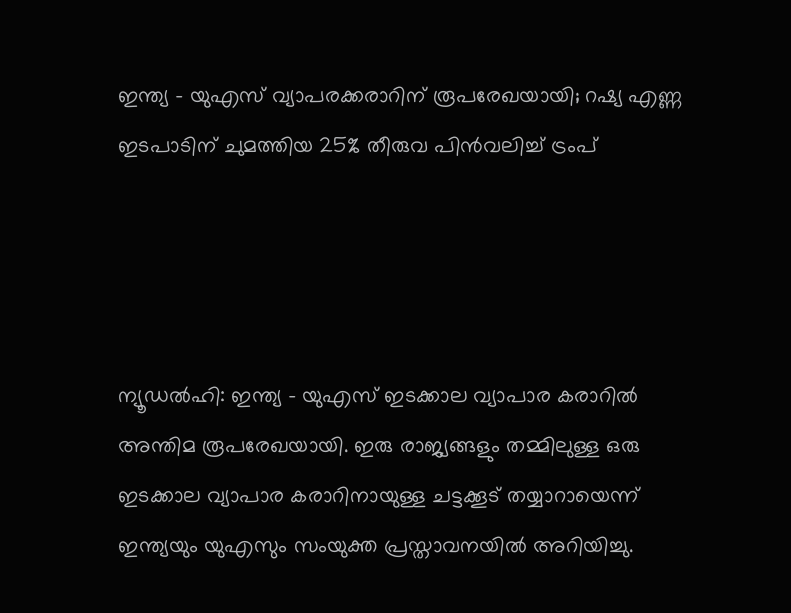ഇന്ത്യ - യുഎസ് വ്യാപരക്കരാറിന് രൂപരേഖയായി; റഷ്യ എണ്ണ ഇടപാടിന് ചുമത്തിയ 25% തീരുവ പിന്‍വലിച്ച് ട്രംപ്




ന്യൂഡല്‍ഹി: ഇന്ത്യ - യുഎസ് ഇടക്കാല വ്യാപാര കരാറില്‍ അന്തിമ രൂപരേഖയായി. ഇരു രാജ്യങ്ങളും തമ്മിലുള്ള ഒരു ഇടക്കാല വ്യാപാര കരാറിനായുള്ള ചട്ടക്കൂട് തയ്യാറായെന്ന് ഇന്ത്യയും യുഎസും സംയുക്ത പ്രസ്താവനയില്‍ അറിയിച്ചു.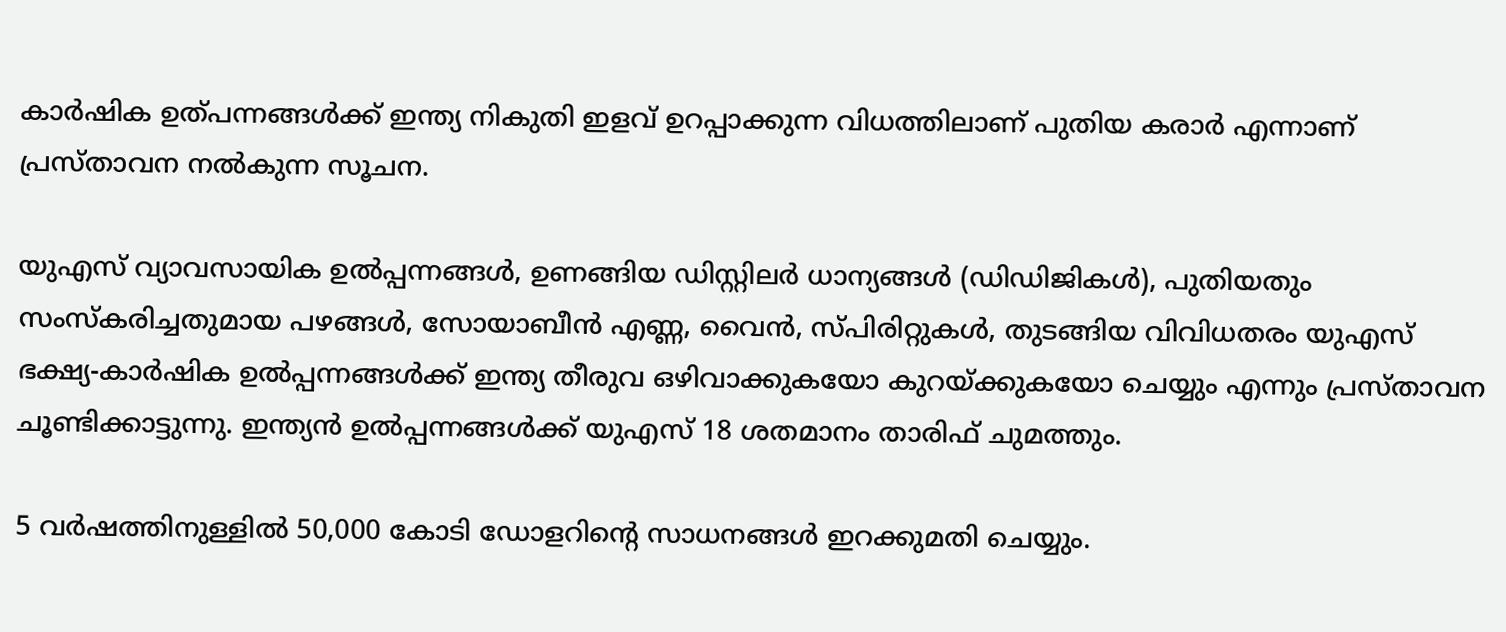കാര്‍ഷിക ഉത്പന്നങ്ങള്‍ക്ക് ഇന്ത്യ നികുതി ഇളവ് ഉറപ്പാക്കുന്ന വിധത്തിലാണ് പുതിയ കരാര്‍ എന്നാണ് പ്രസ്താവന നല്‍കുന്ന സൂചന.

യുഎസ് വ്യാവസായിക ഉല്‍പ്പന്നങ്ങള്‍, ഉണങ്ങിയ ഡിസ്റ്റിലര്‍ ധാന്യങ്ങള്‍ (ഡിഡിജികള്‍), പുതിയതും സംസ്‌കരിച്ചതുമായ പഴങ്ങള്‍, സോയാബീന്‍ എണ്ണ, വൈന്‍, സ്പിരിറ്റുകള്‍, തുടങ്ങിയ വിവിധതരം യുഎസ് ഭക്ഷ്യ-കാര്‍ഷിക ഉല്‍പ്പന്നങ്ങള്‍ക്ക് ഇന്ത്യ തീരുവ ഒഴിവാക്കുകയോ കുറയ്ക്കുകയോ ചെയ്യും എന്നും പ്രസ്താവന ചൂണ്ടിക്കാട്ടുന്നു. ഇന്ത്യന്‍ ഉല്‍പ്പന്നങ്ങള്‍ക്ക് യുഎസ് 18 ശതമാനം താരിഫ് ചുമത്തും.

5 വർഷത്തിനുള്ളിൽ 50,000 കോടി ഡോളറിന്റെ സാധനങ്ങൾ ഇറക്കുമതി ചെയ്യും.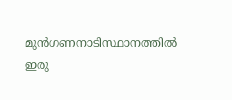മുൻഗണനാടിസ്ഥാനത്തിൽ ഇരു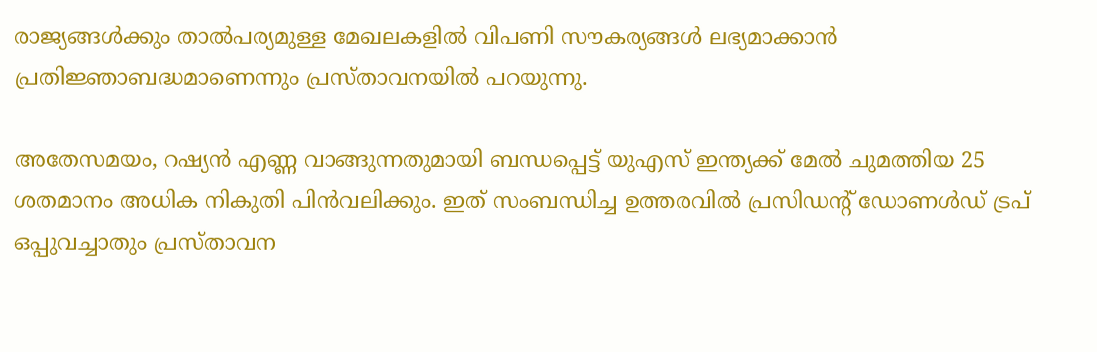രാജ്യങ്ങൾക്കും താൽപര്യമുള്ള മേഖലകളിൽ വിപണി സൗകര്യങ്ങൾ ലഭ്യമാക്കാൻ പ്രതിജ്ഞാബദ്ധമാണെന്നും പ്രസ്താവനയിൽ പറയുന്നു.

അതേസമയം, റഷ്യന്‍ എണ്ണ വാങ്ങുന്നതുമായി ബന്ധപ്പെട്ട് യുഎസ് ഇന്ത്യക്ക് മേല്‍ ചുമത്തിയ 25 ശതമാനം അധിക നികുതി പിന്‍വലിക്കും. ഇത് സംബന്ധിച്ച ഉത്തരവില്‍ പ്രസിഡന്റ് ഡോണള്‍ഡ് ട്രപ് ഒപ്പുവച്ചാതും പ്രസ്താവന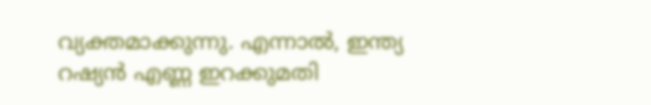വ്യക്തമാക്കുന്നു. എന്നാല്‍, ഇന്ത്യ റഷ്യന്‍ എണ്ണ ഇറക്കുമതി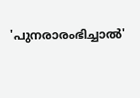'പുനരാരംഭിച്ചാല്‍'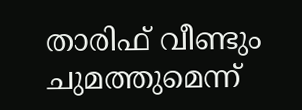താരിഫ് വീണ്ടും ചുമത്തുമെന്ന്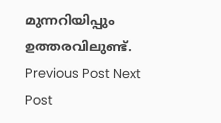മുന്നറിയിപ്പും ഉത്തരവിലുണ്ട്.
Previous Post Next Post